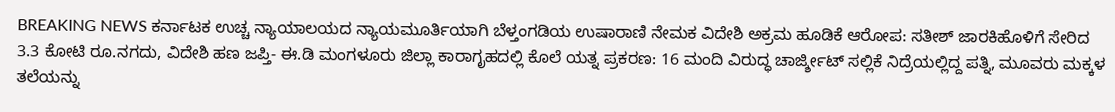BREAKING NEWS ಕರ್ನಾಟಕ ಉಚ್ಚ ನ್ಯಾಯಾಲಯದ ನ್ಯಾಯಮೂರ್ತಿಯಾಗಿ ಬೆಳ್ತಂಗಡಿಯ ಉಷಾರಾಣಿ ನೇಮಕ ವಿದೇಶಿ ಅಕ್ರಮ ಹೂಡಿಕೆ ಆರೋಪ: ಸತೀಶ್ ಜಾರಕಿಹೊಳಿಗೆ ಸೇರಿದ 3.3 ಕೋಟಿ ರೂ.ನಗದು, ವಿದೇಶಿ ಹಣ ಜಪ್ತಿ- ಈ.ಡಿ ಮಂಗಳೂರು ಜಿಲ್ಲಾ ಕಾರಾಗೃಹದಲ್ಲಿ ಕೊಲೆ ಯತ್ನ ಪ್ರಕರಣ: 16 ಮಂದಿ ವಿರುದ್ಧ ಚಾರ್ಜ್ಶೀಟ್ ಸಲ್ಲಿಕೆ ನಿದ್ರೆಯಲ್ಲಿದ್ದ ಪತ್ನಿ, ಮೂವರು ಮಕ್ಕಳ ತಲೆಯನ್ನು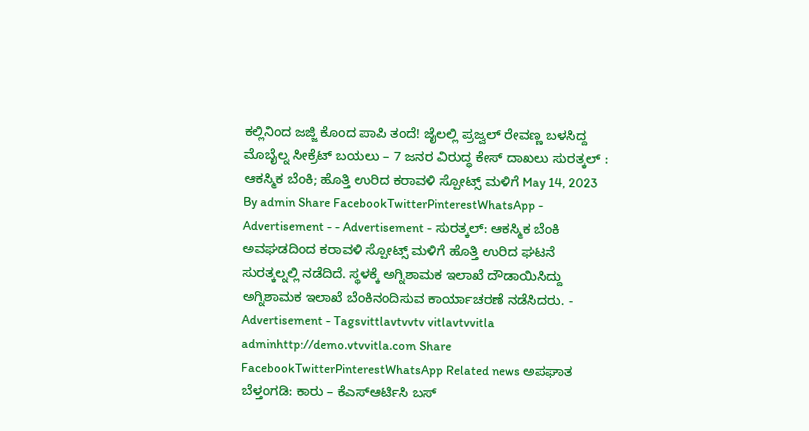ಕಲ್ಲಿನಿಂದ ಜಜ್ಜಿ ಕೊಂದ ಪಾಪಿ ತಂದೆ! ಜೈಲಲ್ಲಿ ಪ್ರಜ್ವಲ್ ರೇವಣ್ಣ ಬಳಸಿದ್ದ ಮೊಬೈಲ್ನ ಸೀಕ್ರೆಟ್ ಬಯಲು – 7 ಜನರ ವಿರುದ್ಧ ಕೇಸ್ ದಾಖಲು ಸುರತ್ಕಲ್ : ಆಕಸ್ಮಿಕ ಬೆಂಕಿ; ಹೊತ್ತಿ ಉರಿದ ಕರಾವಳಿ ಸ್ಪೋಟ್ಸ್ ಮಳಿಗೆ May 14, 2023 By admin Share FacebookTwitterPinterestWhatsApp - Advertisement - - Advertisement - ಸುರತ್ಕಲ್: ಆಕಸ್ಮಿಕ ಬೆಂಕಿ ಅವಘಡದಿಂದ ಕರಾವಳಿ ಸ್ಪೋಟ್ಸ್ ಮಳಿಗೆ ಹೊತ್ತಿ ಉರಿದ ಘಟನೆ ಸುರತ್ಕಲ್ನಲ್ಲಿ ನಡೆದಿದೆ. ಸ್ಥಳಕ್ಕೆ ಅಗ್ನಿಶಾಮಕ ಇಲಾಖೆ ದೌಡಾಯಿಸಿದ್ದು ಅಗ್ನಿಶಾಮಕ ಇಲಾಖೆ ಬೆಂಕಿನಂದಿಸುವ ಕಾರ್ಯಾಚರಣೆ ನಡೆಸಿದರು. - Advertisement - Tagsvittlavtvvtv vitlavtvvitla adminhttp://demo.vtvvitla.com Share FacebookTwitterPinterestWhatsApp Related news ಅಪಘಾತ ಬೆಳ್ತಂಗಡಿ: ಕಾರು – ಕೆಎಸ್ಆರ್ಟಿಸಿ ಬಸ್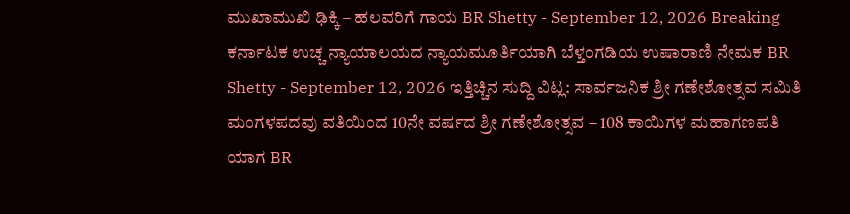ಮುಖಾಮುಖಿ ಢಿಕ್ಕಿ – ಹಲವರಿಗೆ ಗಾಯ BR Shetty - September 12, 2026 Breaking ಕರ್ನಾಟಕ ಉಚ್ಚ ನ್ಯಾಯಾಲಯದ ನ್ಯಾಯಮೂರ್ತಿಯಾಗಿ ಬೆಳ್ತಂಗಡಿಯ ಉಷಾರಾಣಿ ನೇಮಕ BR Shetty - September 12, 2026 ಇತ್ತಿಚ್ಚಿನ ಸುದ್ದಿ ವಿಟ್ಲ: ಸಾರ್ವಜನಿಕ ಶ್ರೀ ಗಣೇಶೋತ್ಸವ ಸಮಿತಿ ಮಂಗಳಪದವು ವತಿಯಿಂದ 10ನೇ ವರ್ಷದ ಶ್ರೀ ಗಣೇಶೋತ್ಸವ – 108 ಕಾಯಿಗಳ ಮಹಾಗಣಪತಿ ಯಾಗ BR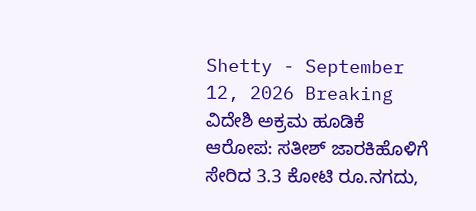Shetty - September 12, 2026 Breaking ವಿದೇಶಿ ಅಕ್ರಮ ಹೂಡಿಕೆ ಆರೋಪ: ಸತೀಶ್ ಜಾರಕಿಹೊಳಿಗೆ ಸೇರಿದ 3.3 ಕೋಟಿ ರೂ.ನಗದು,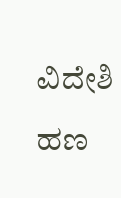ವಿದೇಶಿ ಹಣ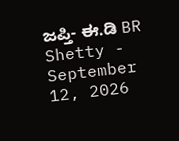ಜಪ್ತಿ- ಈ.ಡಿ BR Shetty - September 12, 2026